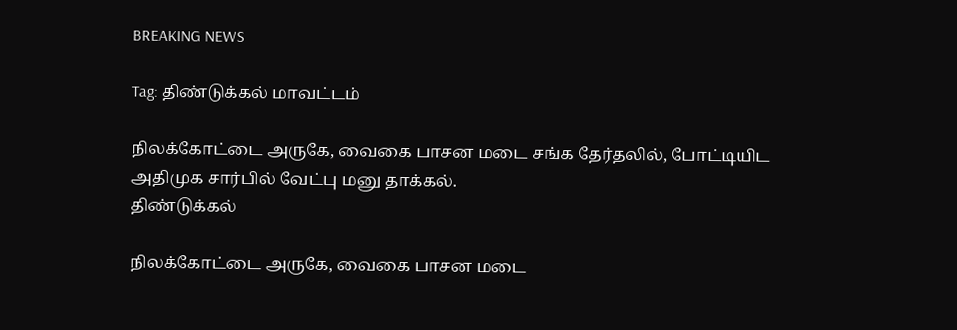BREAKING NEWS

Tag: திண்டுக்கல் மாவட்டம்

நிலக்கோட்டை அருகே, வைகை பாசன மடை சங்க தேர்தலில், போட்டியிட அதிமுக சார்பில் வேட்பு மனு தாக்கல்.
திண்டுக்கல்

நிலக்கோட்டை அருகே, வைகை பாசன மடை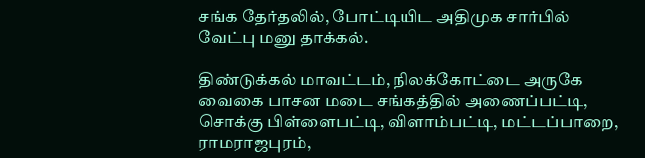சங்க தேர்தலில், போட்டியிட அதிமுக சார்பில் வேட்பு மனு தாக்கல்.

திண்டுக்கல் மாவட்டம், நிலக்கோட்டை அருகே வைகை பாசன மடை சங்கத்தில் அணைப்பட்டி, சொக்கு பிள்ளைபட்டி, விளாம்பட்டி, மட்டப்பாறை, ராமராஜபுரம்,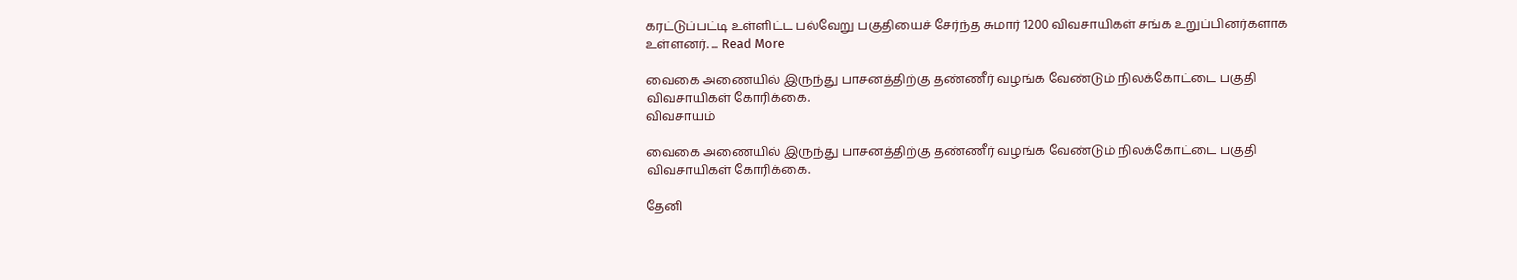கரட்டுப்பட்டி உள்ளிட்ட பல்வேறு பகுதியைச் சேர்ந்த சுமார் 1200 விவசாயிகள் சங்க உறுப்பினர்களாக உள்ளனர். ... Read More

வைகை அணையில் இருந்து பாசனத்திற்கு தண்ணீர் வழங்க வேண்டும் நிலக்கோட்டை பகுதி விவசாயிகள் கோரிக்கை.
விவசாயம்

வைகை அணையில் இருந்து பாசனத்திற்கு தண்ணீர் வழங்க வேண்டும் நிலக்கோட்டை பகுதி விவசாயிகள் கோரிக்கை.

தேனி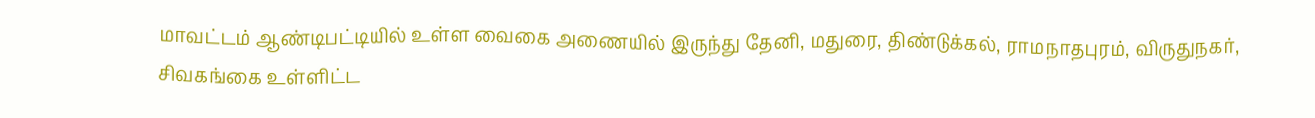மாவட்டம் ஆண்டிபட்டியில் உள்ள வைகை அணையில் இருந்து தேனி, மதுரை, திண்டுக்கல், ராமநாதபுரம், விருதுநகர், சிவகங்கை உள்ளிட்ட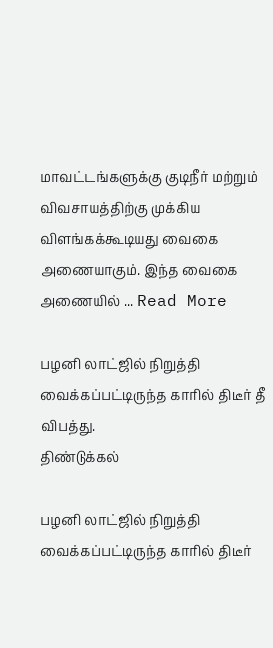மாவட்டங்களுக்கு குடிநீர் மற்றும் விவசாயத்திற்கு முக்கிய விளங்கக்கூடியது வைகை அணையாகும். இந்த வைகை அணையில் ... Read More

பழனி லாட்ஜில் நிறுத்தி வைக்கப்பட்டிருந்த காரில் திடீர் தீ விபத்து.
திண்டுக்கல்

பழனி லாட்ஜில் நிறுத்தி வைக்கப்பட்டிருந்த காரில் திடீர்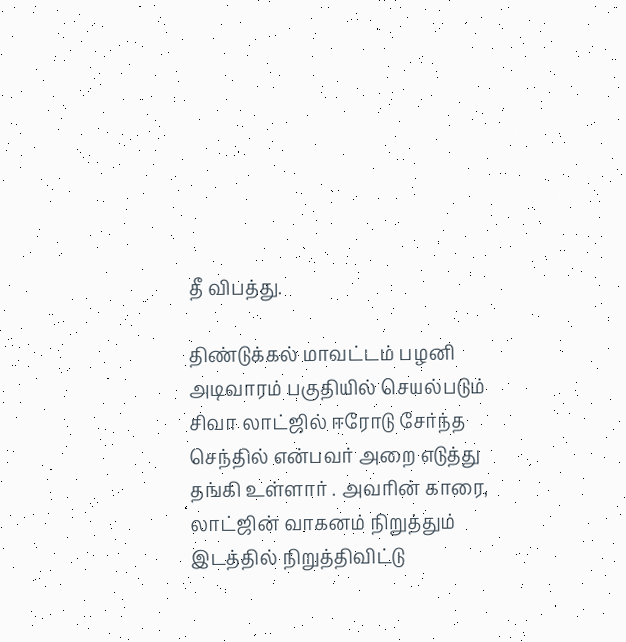தீ விபத்து.

திண்டுக்கல் மாவட்டம் பழனி அடிவாரம் பகுதியில் செயல்படும் சிவா லாட்ஜில் ஈரோடு சேர்ந்த செந்தில் என்பவர் அறை எடுத்து தங்கி உள்ளார் . அவரின் காரை, லாட்ஜின் வாகனம் நிறுத்தும் இடத்தில் நிறுத்திவிட்டு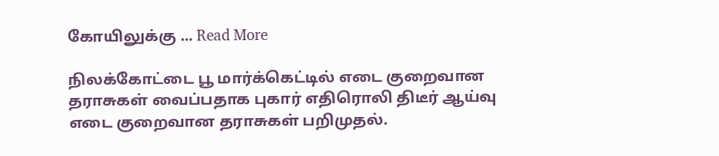கோயிலுக்கு ... Read More

நிலக்கோட்டை பூ மார்க்கெட்டில் எடை குறைவான தராசுகள் வைப்பதாக புகார் எதிரொலி திடீர் ஆய்வு எடை குறைவான தராசுகள் பறிமுதல்.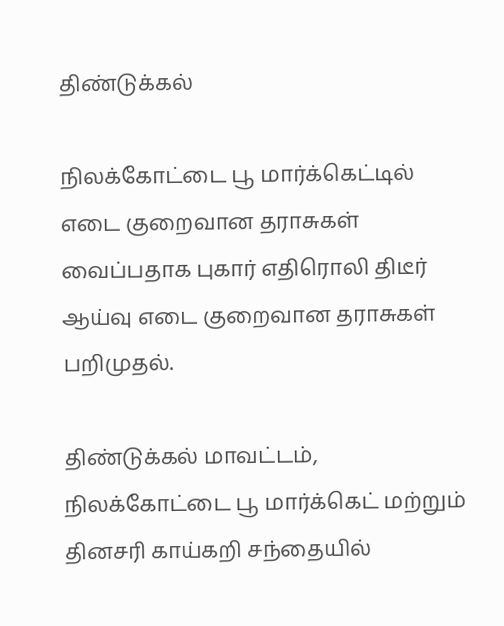திண்டுக்கல்

நிலக்கோட்டை பூ மார்க்கெட்டில் எடை குறைவான தராசுகள் வைப்பதாக புகார் எதிரொலி திடீர் ஆய்வு எடை குறைவான தராசுகள் பறிமுதல்.

திண்டுக்கல் மாவட்டம், நிலக்கோட்டை பூ மார்க்கெட் மற்றும் தினசரி காய்கறி சந்தையில்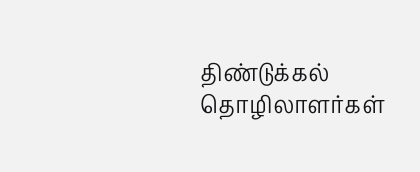திண்டுக்கல் தொழிலாளர்கள்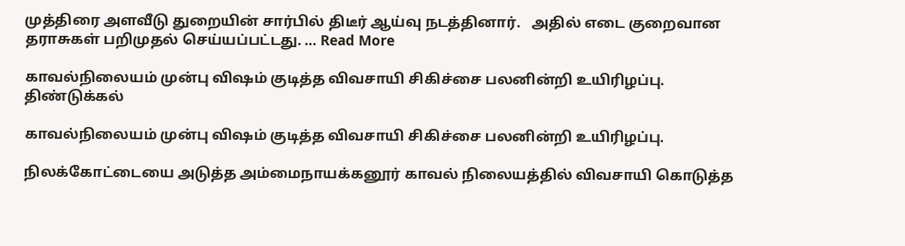முத்திரை அளவீடு துறையின் சார்பில் திடீர் ஆய்வு நடத்தினார்.   அதில் எடை குறைவான தராசுகள் பறிமுதல் செய்யப்பட்டது. ... Read More

காவல்நிலையம் முன்பு விஷம் குடித்த விவசாயி சிகிச்சை பலனின்றி உயிரிழப்பு.
திண்டுக்கல்

காவல்நிலையம் முன்பு விஷம் குடித்த விவசாயி சிகிச்சை பலனின்றி உயிரிழப்பு.

நிலக்கோட்டையை அடுத்த அம்மைநாயக்கனூர் காவல் நிலையத்தில் விவசாயி கொடுத்த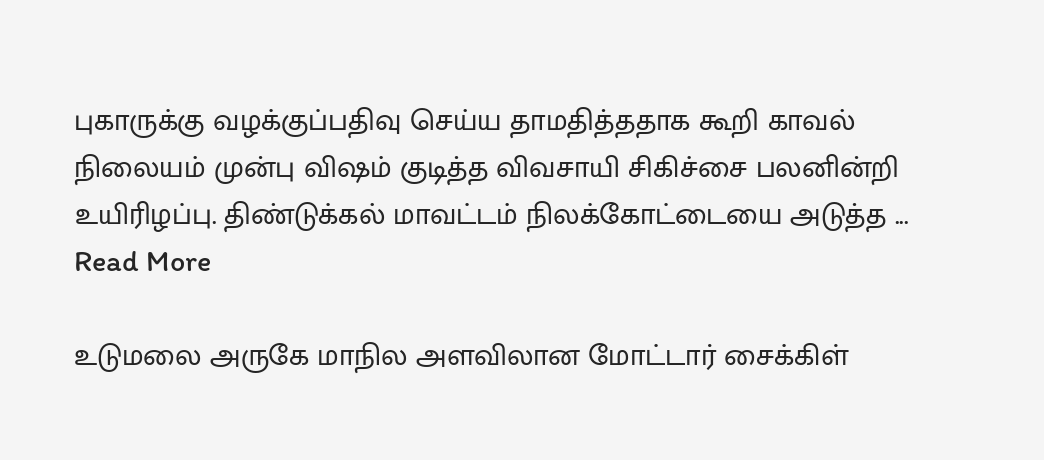புகாருக்கு வழக்குப்பதிவு செய்ய தாமதித்ததாக கூறி காவல் நிலையம் முன்பு விஷம் குடித்த விவசாயி சிகிச்சை பலனின்றி உயிரிழப்பு. திண்டுக்கல் மாவட்டம் நிலக்கோட்டையை அடுத்த ... Read More

உடுமலை அருகே மாநில அளவிலான மோட்டார் சைக்கிள்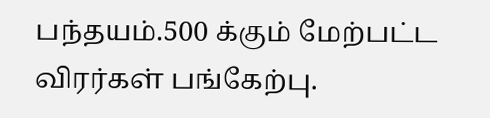பந்தயம்.500 க்கும் மேற்பட்ட விரர்கள் பங்கேற்பு.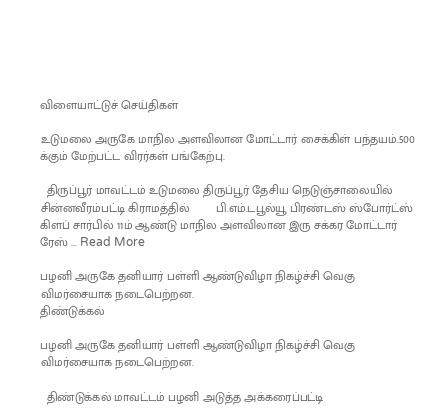விளையாட்டுச் செய்திகள்

உடுமலை அருகே மாநில அளவிலான மோட்டார் சைக்கிள் பந்தயம்.500 க்கும் மேற்பட்ட விரர்கள் பங்கேற்பு.

  திருப்பூர் மாவட்டம் உடுமலை திருப்பூர் தேசிய நெடுஞ்சாலையில் சின்னவீரம்பட்டி கிராமத்தில்        பி.எம்.டபூல்யூ பிரண்டஸ் ஸ்போர்ட்ஸ் கிளப் சார்பில் 11ம் ஆண்டு மாநில அளவிலான இரு சக்கர மோட்டார் ரேஸ் ... Read More

பழனி அருகே தனியார் பள்ளி ஆண்டுவிழா நிகழ்ச்சி வெகு விமர்சையாக நடைபெற்றன.
திண்டுக்கல்

பழனி அருகே தனியார் பள்ளி ஆண்டுவிழா நிகழ்ச்சி வெகு விமர்சையாக நடைபெற்றன.

  திண்டுக்கல் மாவட்டம் பழனி அடுத்த அக்கரைப்பட்டி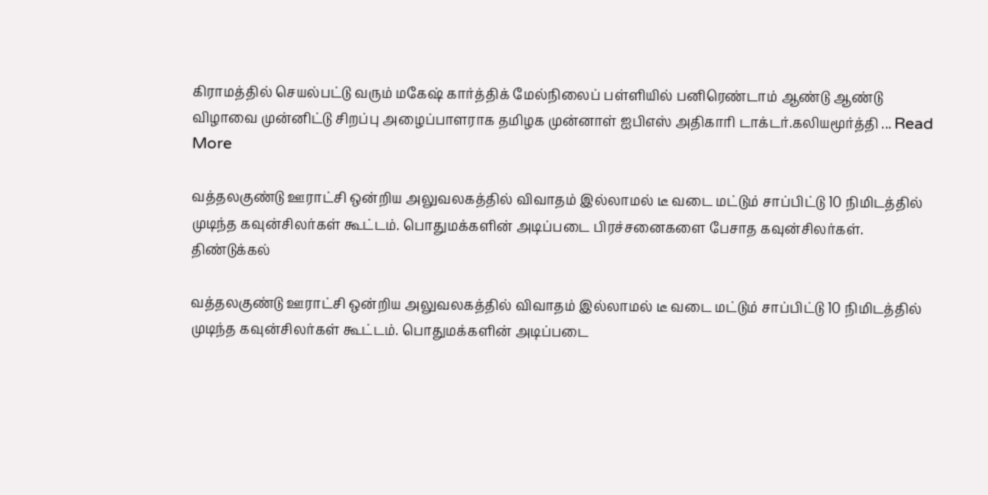கிராமத்தில் செயல்பட்டு வரும் மகேஷ் கார்த்திக் மேல்நிலைப் பள்ளியில் பனிரெண்டாம் ஆண்டு ஆண்டு விழாவை முன்னிட்டு சிறப்பு அழைப்பாளராக தமிழக முன்னாள் ஐபிஎஸ் அதிகாரி டாக்டர்.கலியமூர்த்தி ... Read More

வத்தலகுண்டு ஊராட்சி ஒன்றிய அலுவலகத்தில் விவாதம் இல்லாமல் டீ வடை மட்டும் சாப்பிட்டு 10 நிமிடத்தில் முடிந்த கவுன்சிலர்கள் கூட்டம். பொதுமக்களின் அடிப்படை பிரச்சனைகளை பேசாத கவுன்சிலர்கள்.
திண்டுக்கல்

வத்தலகுண்டு ஊராட்சி ஒன்றிய அலுவலகத்தில் விவாதம் இல்லாமல் டீ வடை மட்டும் சாப்பிட்டு 10 நிமிடத்தில் முடிந்த கவுன்சிலர்கள் கூட்டம். பொதுமக்களின் அடிப்படை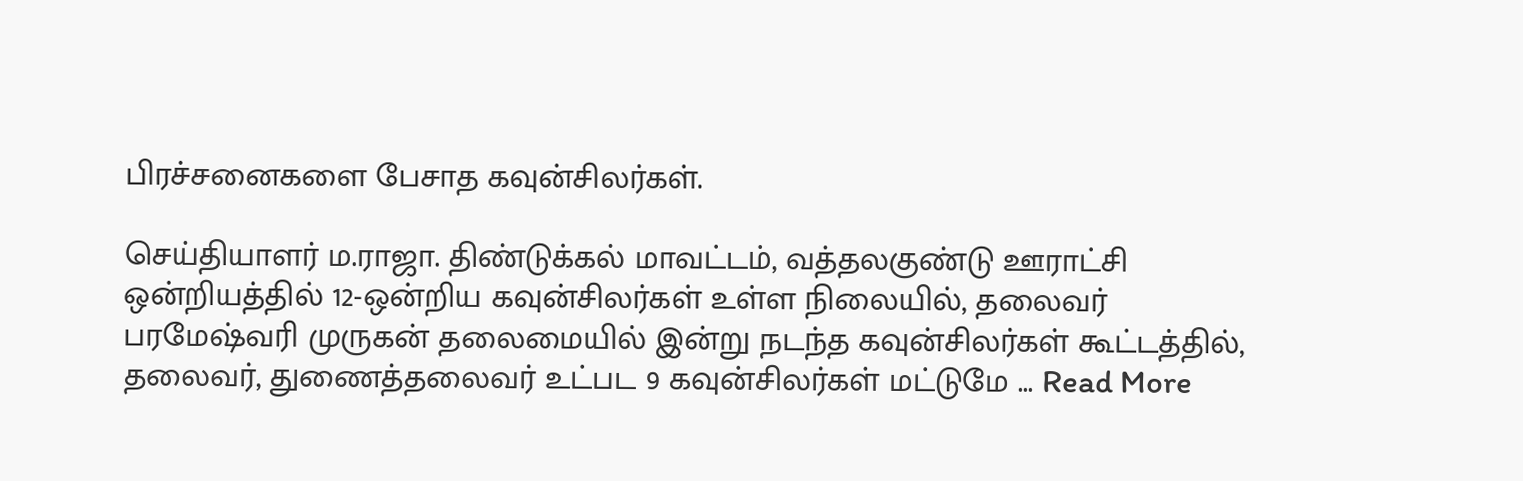பிரச்சனைகளை பேசாத கவுன்சிலர்கள்.

செய்தியாளர் ம.ராஜா. திண்டுக்கல் மாவட்டம், வத்தலகுண்டு ஊராட்சி ஒன்றியத்தில் 12-ஒன்றிய கவுன்சிலர்கள் உள்ள நிலையில், தலைவர் பரமேஷ்வரி முருகன் தலைமையில் இன்று நடந்த கவுன்சிலர்கள் கூட்டத்தில், தலைவர், துணைத்தலைவர் உட்பட 9 கவுன்சிலர்கள் மட்டுமே ... Read More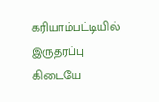கரியாம்பட்டியில் இருதரப்பு கிடையே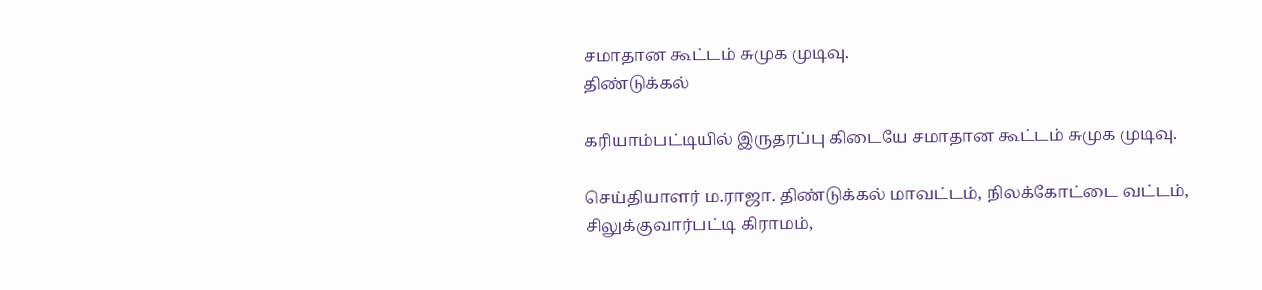சமாதான கூட்டம் சுமுக முடிவு.
திண்டுக்கல்

கரியாம்பட்டியில் இருதரப்பு கிடையே சமாதான கூட்டம் சுமுக முடிவு.

செய்தியாளர் ம.ராஜா. திண்டுக்கல் மாவட்டம், நிலக்கோட்டை வட்டம், சிலுக்குவார்பட்டி கிராமம்,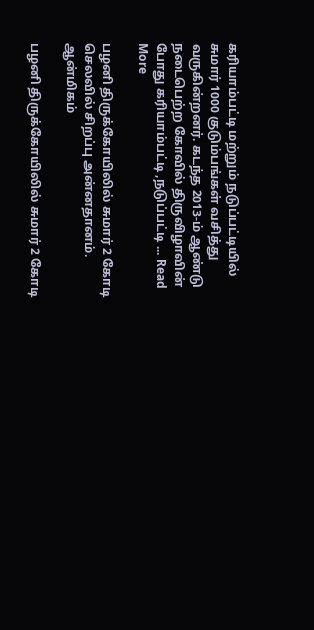கரியாம்பட்டி மற்றும் நடுப்பட்டியில் சுமார் 1000 குடும்பங்கள் வசித்து வருகின்றனர். கடந்த 2013-ம் ஆண்டு நடைபெற்ற கோவில் திருவிழாவின் போது கரியாம்பட்டி ,நடுப்பட்டி ... Read More

பழனி திருக்கோயிலில் சுமார் 2 கோடி செலவில் சிறப்பு அன்னதானம்.
ஆன்மிகம்

பழனி திருக்கோயிலில் சுமார் 2 கோடி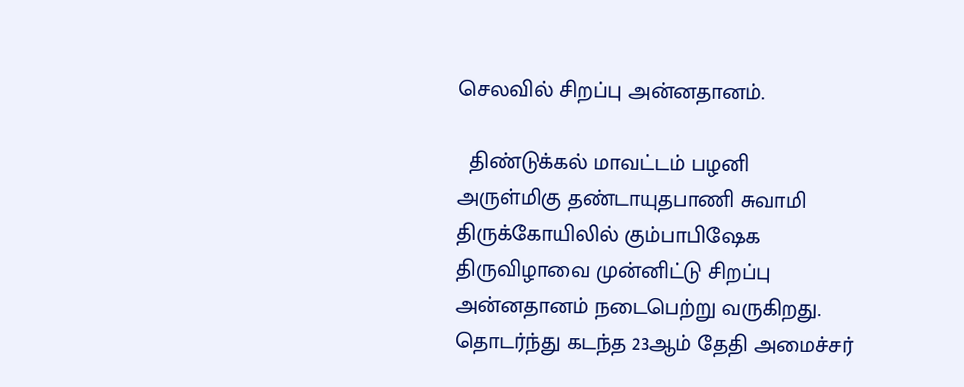செலவில் சிறப்பு அன்னதானம்.

  திண்டுக்கல் மாவட்டம் பழனி அருள்மிகு தண்டாயுதபாணி சுவாமி திருக்கோயிலில் கும்பாபிஷேக திருவிழாவை முன்னிட்டு சிறப்பு அன்னதானம் நடைபெற்று வருகிறது.   தொடர்ந்து கடந்த 23ஆம் தேதி அமைச்சர்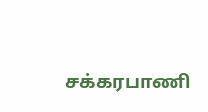சக்கரபாணி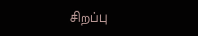சிறப்பு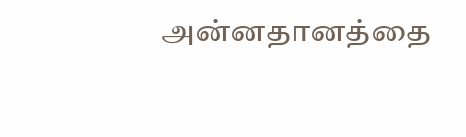அன்னதானத்தை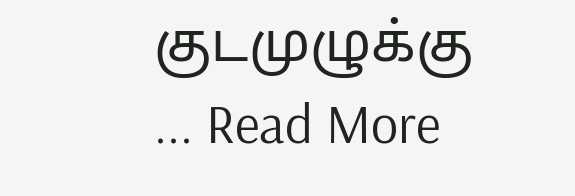குடமுழுக்கு ... Read More